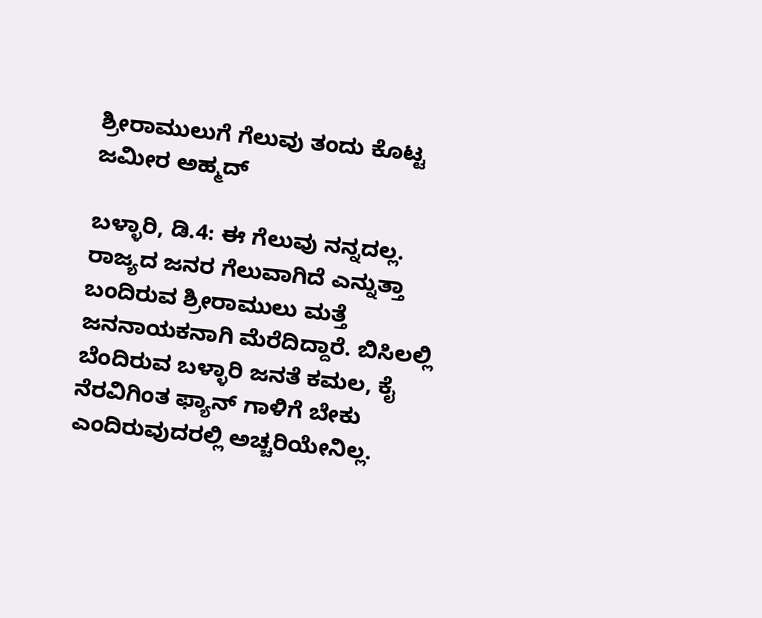ಶ್ರೀರಾಮುಲುಗೆ ಗೆಲುವು ತಂದು ಕೊಟ್ಟ ಜಮೀರ ಅಹ್ಮದ್

ಬಳ್ಳಾರಿ, ಡಿ.4: ಈ ಗೆಲುವು ನನ್ನದಲ್ಲ. ರಾಜ್ಯದ ಜನರ ಗೆಲುವಾಗಿದೆ ಎನ್ನುತ್ತಾ ಬಂದಿರುವ ಶ್ರೀರಾಮುಲು ಮತ್ತೆ ಜನನಾಯಕನಾಗಿ ಮೆರೆದಿದ್ದಾರೆ. ಬಿಸಿಲಲ್ಲಿ ಬೆಂದಿರುವ ಬಳ್ಳಾರಿ ಜನತೆ ಕಮಲ, ಕೈ ನೆರವಿಗಿಂತ ಫ್ಯಾನ್ ಗಾಳಿಗೆ ಬೇಕು ಎಂದಿರುವುದರಲ್ಲಿ ಅಚ್ಚರಿಯೇನಿಲ್ಲ.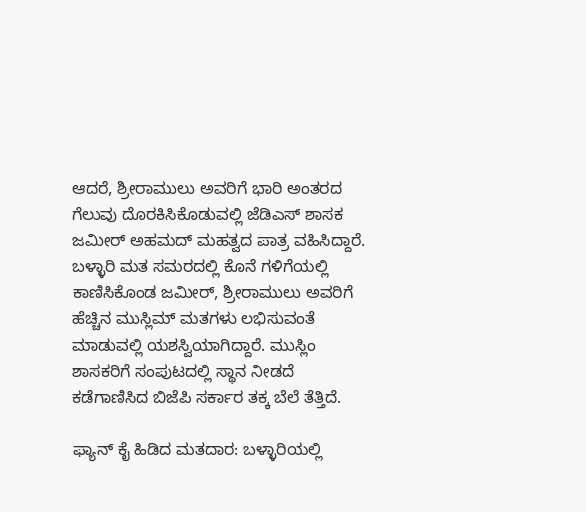ಆದರೆ, ಶ್ರೀರಾಮುಲು ಅವರಿಗೆ ಭಾರಿ ಅಂತರದ ಗೆಲುವು ದೊರಕಿಸಿಕೊಡುವಲ್ಲಿ ಜೆಡಿಎಸ್ ಶಾಸಕ ಜಮೀರ್ ಅಹಮದ್ ಮಹತ್ವದ ಪಾತ್ರ ವಹಿಸಿದ್ದಾರೆ. ಬಳ್ಳಾರಿ ಮತ ಸಮರದಲ್ಲಿ ಕೊನೆ ಗಳಿಗೆಯಲ್ಲಿ ಕಾಣಿಸಿಕೊಂಡ ಜಮೀರ್, ಶ್ರೀರಾಮುಲು ಅವರಿಗೆ ಹೆಚ್ಚಿನ ಮುಸ್ಲಿಮ್ ಮತಗಳು ಲಭಿಸುವಂತೆ ಮಾಡುವಲ್ಲಿ ಯಶಸ್ವಿಯಾಗಿದ್ದಾರೆ. ಮುಸ್ಲಿಂ ಶಾಸಕರಿಗೆ ಸಂಪುಟದಲ್ಲಿ ಸ್ಥಾನ ನೀಡದೆ ಕಡೆಗಾಣಿಸಿದ ಬಿಜೆಪಿ ಸರ್ಕಾರ ತಕ್ಕ ಬೆಲೆ ತೆತ್ತಿದೆ.

ಫ್ಯಾನ್ ಕೈ ಹಿಡಿದ ಮತದಾರ: ಬಳ್ಳಾರಿಯಲ್ಲಿ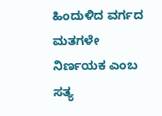ಹಿಂದುಳಿದ ವರ್ಗದ ಮತಗಳೇ ನಿರ್ಣಯಕ ಎಂಬ ಸತ್ಯ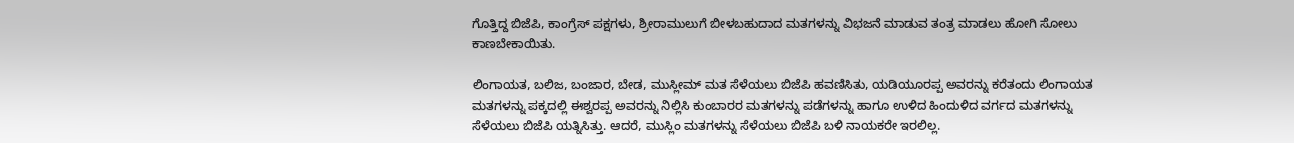ಗೊತ್ತಿದ್ದ ಬಿಜೆಪಿ, ಕಾಂಗ್ರೆಸ್ ಪಕ್ಷಗಳು, ಶ್ರೀರಾಮುಲುಗೆ ಬೀಳಬಹುದಾದ ಮತಗಳನ್ನು ವಿಭಜನೆ ಮಾಡುವ ತಂತ್ರ ಮಾಡಲು ಹೋಗಿ ಸೋಲು ಕಾಣಬೇಕಾಯಿತು.

ಲಿಂಗಾಯತ, ಬಲಿಜ, ಬಂಜಾರ, ಬೇಡ, ಮುಸ್ಲೀಮ್ ಮತ ಸೆಳೆಯಲು ಬಿಜೆಪಿ ಹವಣಿಸಿತು, ಯಡಿಯೂರಪ್ಪ ಅವರನ್ನು ಕರೆತಂದು ಲಿಂಗಾಯತ ಮತಗಳನ್ನು ಪಕ್ಕದಲ್ಲಿ ಈಶ್ವರಪ್ಪ ಅವರನ್ನು ನಿಲ್ಲಿಸಿ ಕುಂಬಾರರ ಮತಗಳನ್ನು ಪಡೆಗಳನ್ನು ಹಾಗೂ ಉಳಿದ ಹಿಂದುಳಿದ ವರ್ಗದ ಮತಗಳನ್ನು ಸೆಳೆಯಲು ಬಿಜೆಪಿ ಯತ್ನಿಸಿತ್ತು. ಆದರೆ, ಮುಸ್ಲಿಂ ಮತಗಳನ್ನು ಸೆಳೆಯಲು ಬಿಜೆಪಿ ಬಳಿ ನಾಯಕರೇ ಇರಲಿಲ್ಲ.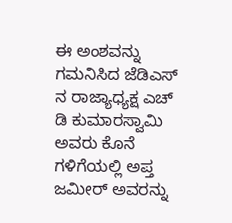ಈ ಅಂಶವನ್ನು ಗಮನಿಸಿದ ಜೆಡಿಎಸ್ ನ ರಾಜ್ಯಾಧ್ಯಕ್ಷ ಎಚ್ ಡಿ ಕುಮಾರಸ್ವಾಮಿ ಅವರು ಕೊನೆ ಗಳಿಗೆಯಲ್ಲಿ ಅಪ್ತ ಜಮೀರ್ ಅವರನ್ನು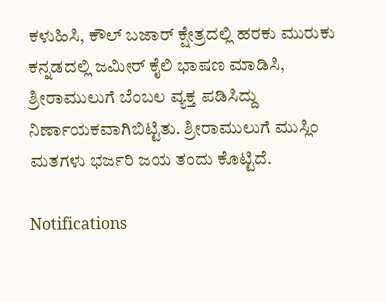ಕಳುಹಿಸಿ, ಕೌಲ್ ಬಜಾರ್ ಕ್ಷೇತ್ರದಲ್ಲಿ ಹರಕು ಮುರುಕು ಕನ್ನಡದಲ್ಲಿ ಜಮೀರ್ ಕೈಲಿ ಭಾಷಣ ಮಾಡಿಸಿ, ಶ್ರೀರಾಮುಲುಗೆ ಬೆಂಬಲ ವ್ಯಕ್ತ ಪಡಿಸಿದ್ದು ನಿರ್ಣಾಯಕವಾಗಿಬಿಟ್ಟಿತು. ಶ್ರೀರಾಮುಲುಗೆ ಮುಸ್ಲಿಂ ಮತಗಳು ಭರ್ಜರಿ ಜಯ ತಂದು ಕೊಟ್ಟಿದೆ.

Notifications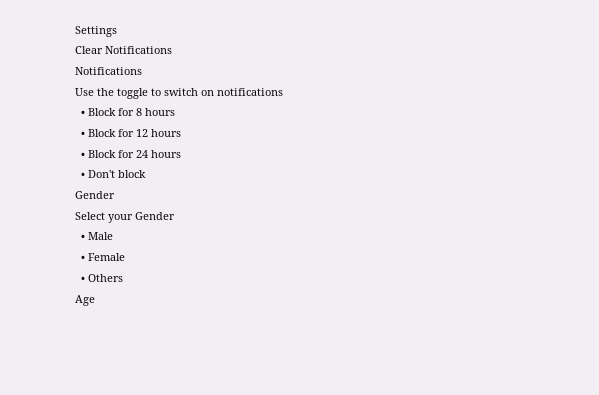Settings
Clear Notifications
Notifications
Use the toggle to switch on notifications
  • Block for 8 hours
  • Block for 12 hours
  • Block for 24 hours
  • Don't block
Gender
Select your Gender
  • Male
  • Female
  • Others
Age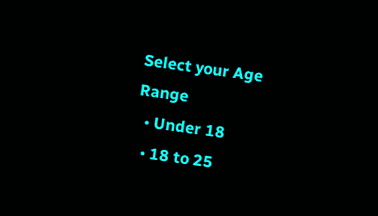Select your Age Range
  • Under 18
  • 18 to 25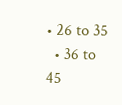• 26 to 35
  • 36 to 45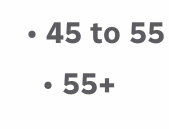• 45 to 55
  • 55+